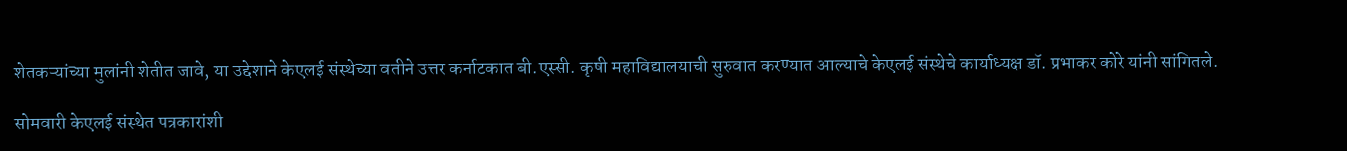शेतकऱ्यांच्या मुलांनी शेतीत जावे, या उद्देशाने केएलई संस्थेच्या वतीने उत्तर कर्नाटकात बी.एस्सी. कृषी महाविद्यालयाची सुरुवात करण्यात आल्याचे केएलई संस्थेचे कार्याध्यक्ष डॉ. प्रभाकर कोरे यांनी सांगितले.

सोमवारी केएलई संस्थेत पत्रकारांशी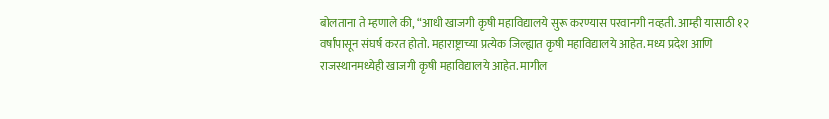बोलताना ते म्हणाले की, “आधी खाजगी कृषी महाविद्यालये सुरू करण्यास परवानगी नव्हती. आम्ही यासाठी १२ वर्षांपासून संघर्ष करत होतो. महाराष्ट्राच्या प्रत्येक जिल्ह्यात कृषी महाविद्यालये आहेत. मध्य प्रदेश आणि राजस्थानमध्येही खाजगी कृषी महाविद्यालये आहेत. मागील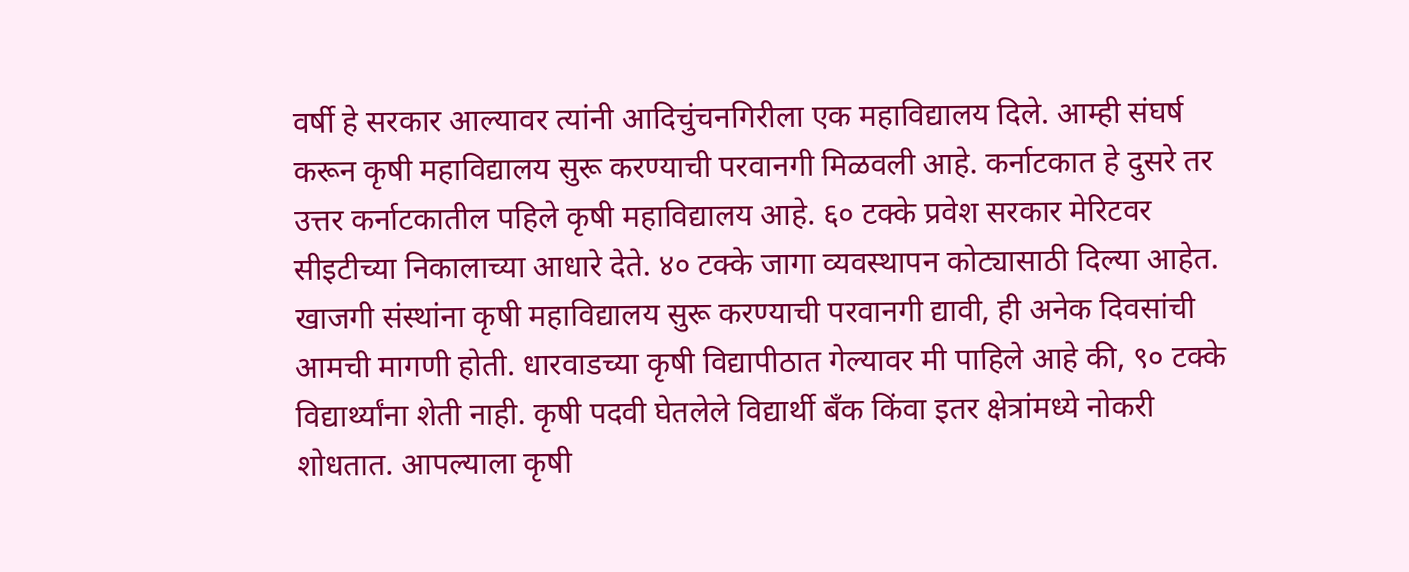वर्षी हे सरकार आल्यावर त्यांनी आदिचुंचनगिरीला एक महाविद्यालय दिले. आम्ही संघर्ष करून कृषी महाविद्यालय सुरू करण्याची परवानगी मिळवली आहे. कर्नाटकात हे दुसरे तर उत्तर कर्नाटकातील पहिले कृषी महाविद्यालय आहे. ६० टक्के प्रवेश सरकार मेरिटवर सीइटीच्या निकालाच्या आधारे देते. ४० टक्के जागा व्यवस्थापन कोट्यासाठी दिल्या आहेत. खाजगी संस्थांना कृषी महाविद्यालय सुरू करण्याची परवानगी द्यावी, ही अनेक दिवसांची आमची मागणी होती. धारवाडच्या कृषी विद्यापीठात गेल्यावर मी पाहिले आहे की, ९० टक्के विद्यार्थ्यांना शेती नाही. कृषी पदवी घेतलेले विद्यार्थी बँक किंवा इतर क्षेत्रांमध्ये नोकरी शोधतात. आपल्याला कृषी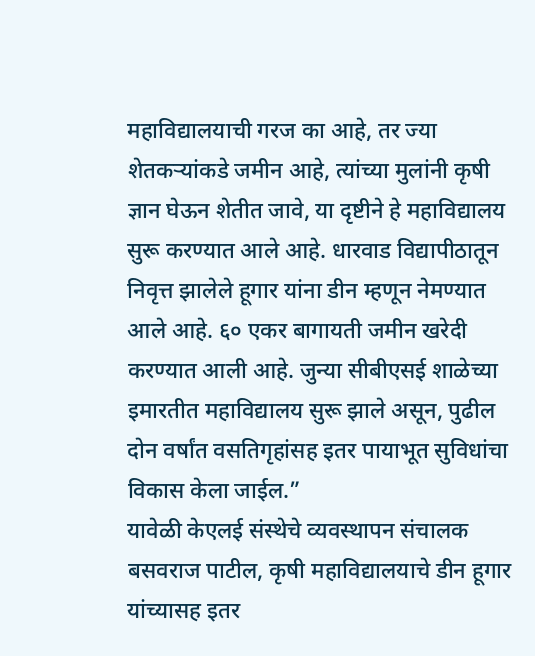महाविद्यालयाची गरज का आहे, तर ज्या शेतकऱ्यांकडे जमीन आहे, त्यांच्या मुलांनी कृषी ज्ञान घेऊन शेतीत जावे, या दृष्टीने हे महाविद्यालय सुरू करण्यात आले आहे. धारवाड विद्यापीठातून निवृत्त झालेले हूगार यांना डीन म्हणून नेमण्यात आले आहे. ६० एकर बागायती जमीन खरेदी करण्यात आली आहे. जुन्या सीबीएसई शाळेच्या इमारतीत महाविद्यालय सुरू झाले असून, पुढील दोन वर्षांत वसतिगृहांसह इतर पायाभूत सुविधांचा विकास केला जाईल.”
यावेळी केएलई संस्थेचे व्यवस्थापन संचालक बसवराज पाटील, कृषी महाविद्यालयाचे डीन हूगार यांच्यासह इतर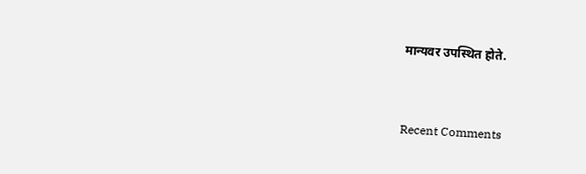मान्यवर उपस्थित होते.


Recent Comments